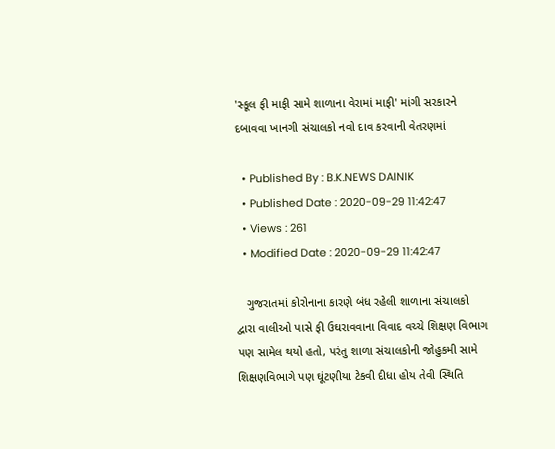'સ્કૂલ ફી માફી સામે શાળાના વેરામાં માફી' માંગી સરકારને દબાવવા ખાનગી સંચાલકો નવો દાવ કરવાની વેતરણમાં

  • Published By : B.K.NEWS DAINIK
  • Published Date : 2020-09-29 11:42:47
  • Views : 261
  • Modified Date : 2020-09-29 11:42:47

   ગુજરાતમાં કોરોનાના કારણે બંધ રહેલી શાળાના સંચાલકો દ્વારા વાલીઓ પાસે ફી ઉઘરાવવાના વિવાદ વચ્ચે શિક્ષણ વિભાગ પણ સામેલ થયો હતો, પરંતુ શાળા સંચાલકોની જોહુકમી સામે શિક્ષણવિભાગે પણ ઘૂંટણીયા ટેકવી દીધા હોય તેવી સ્થિતિ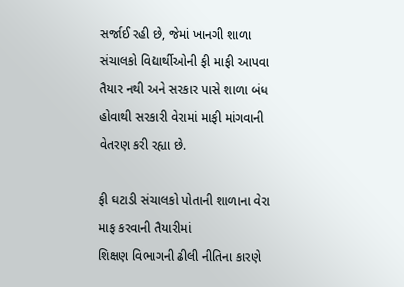સર્જાઈ રહી છે, જેમાં ખાનગી શાળા સંચાલકો વિદ્યાર્થીઓની ફી માફી આપવા તૈયાર નથી અને સરકાર પાસે શાળા બંધ હોવાથી સરકારી વેરામાં માફી માંગવાની વેતરણ કરી રહ્યા છે.

ફી ઘટાડી સંચાલકો પોતાની શાળાના વેરા માફ કરવાની તૈયારીમાં
શિક્ષણ વિભાગની ઢીલી નીતિના કારણે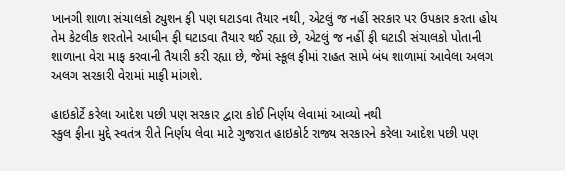ખાનગી શાળા સંચાલકો ટ્યુશન ફી પણ ઘટાડવા તૈયાર નથી, એટલું જ નહીં સરકાર પર ઉપકાર કરતા હોય તેમ કેટલીક શરતોને આધીન ફી ઘટાડવા તૈયાર થઈ રહ્યા છે, એટલું જ નહીં ફી ઘટાડી સંચાલકો પોતાની શાળાના વેરા માફ કરવાની તૈયારી કરી રહ્યા છે, જેમાં સ્કૂલ ફીમાં રાહત સામે બંધ શાળામાં આવેલા અલગ અલગ સરકારી વેરામાં માફી માંગશે.

હાઇકોર્ટે કરેલા આદેશ પછી પણ સરકાર દ્વારા કોઈ નિર્ણય લેવામાં આવ્યો નથી
સ્કુલ ફીના મુદ્દે સ્વતંત્ર રીતે નિર્ણય લેવા માટે ગુજરાત હાઇકોર્ટ રાજ્ય સરકારને કરેલા આદેશ પછી પણ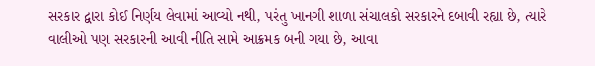સરકાર દ્વારા કોઈ નિર્ણય લેવામાં આવ્યો નથી, પરંતુ ખાનગી શાળા સંચાલકો સરકારને દબાવી રહ્યા છે, ત્યારે વાલીઓ પણ સરકારની આવી નીતિ સામે આક્રમક બની ગયા છે, આવા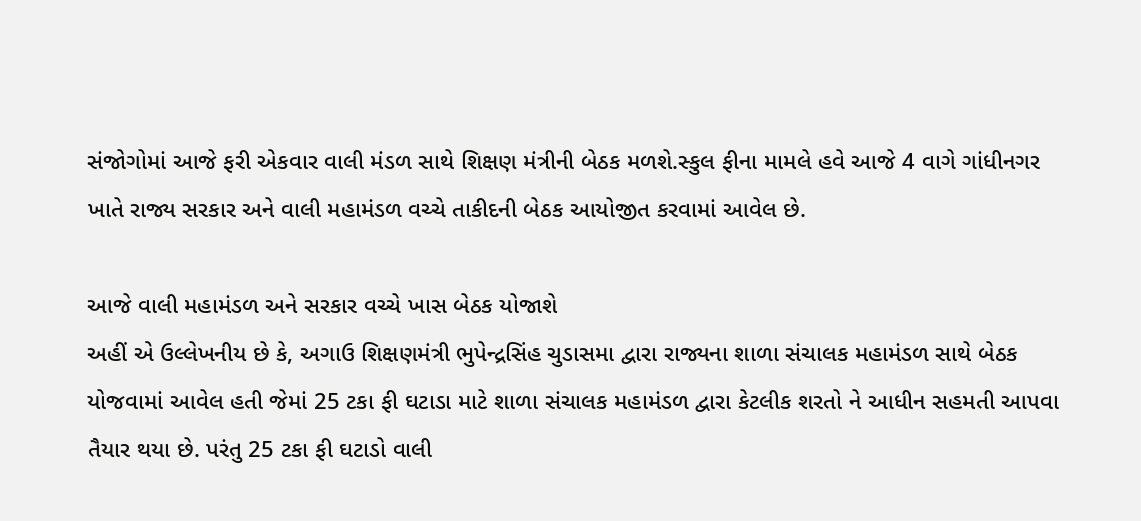સંજોગોમાં આજે ફરી એકવાર વાલી મંડળ સાથે શિક્ષણ મંત્રીની બેઠક મળશે.સ્કુલ ફીના મામલે હવે આજે 4 વાગે ગાંધીનગર ખાતે રાજ્ય સરકાર અને વાલી મહામંડળ વચ્ચે તાકીદની બેઠક આયોજીત કરવામાં આવેલ છે.

આજે વાલી મહામંડળ અને સરકાર વચ્ચે ખાસ બેઠક યોજાશે
અહીં એ ઉલ્લેખનીય છે કે, અગાઉ શિક્ષણમંત્રી ભુપેન્દ્રસિંહ ચુડાસમા દ્વારા રાજ્યના શાળા સંચાલક મહામંડળ સાથે બેઠક યોજવામાં આવેલ હતી જેમાં 25 ટકા ફી ઘટાડા માટે શાળા સંચાલક મહામંડળ દ્વારા કેટલીક શરતો ને આધીન સહમતી આપવા તૈયાર થયા છે. પરંતુ 25 ટકા ફી ઘટાડો વાલી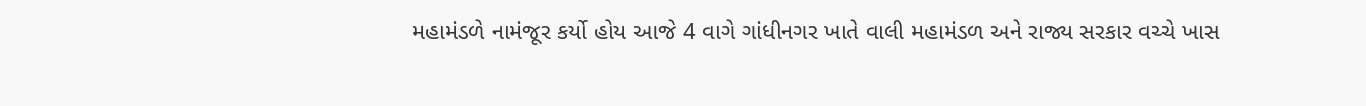મહામંડળે નામંજૂર કર્યો હોય આજે 4 વાગે ગાંધીનગર ખાતે વાલી મહામંડળ અને રાજ્ય સરકાર વચ્ચે ખાસ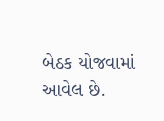બેઠક યોજવામાં આવેલ છે.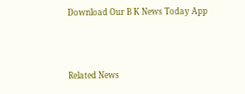Download Our B K News Today App



Related News